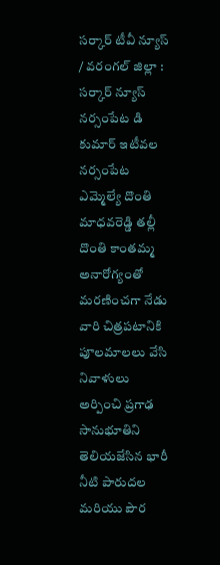సర్కార్ టీవీ న్యూస్ / వరంగల్ జిల్లా : సర్కార్ న్యూస్ నర్సంపేట డి కుమార్ ఇటీవల నర్సంపేట ఎమ్మెల్యే దొంతి మాధవరెడ్డి తల్లీ దొంతి కాంతమ్మ అనారోగ్యంతో మరణించగా నేడు వారి చిత్రపటానికి పూలమాలలు వేసి నివాళులు అర్పించి ప్రగాఢ సానుభూతిని తెలియజేసిన భారీ నీటి పారుదల మరియు పౌర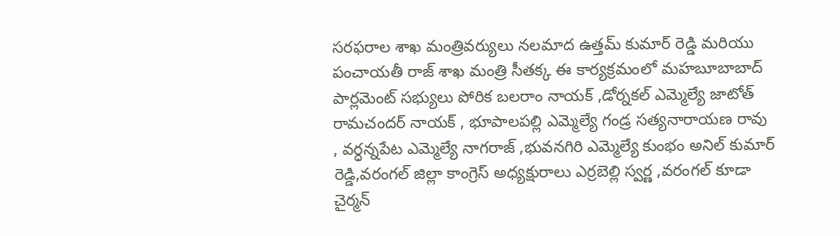సరఫరాల శాఖ మంత్రివర్యులు నలమాద ఉత్తమ్ కుమార్ రెడ్డి మరియు పంచాయతీ రాజ్ శాఖ మంత్రి సీతక్క ఈ కార్యక్రమంలో మహబూబాబాద్ పార్లమెంట్ సభ్యులు పోరిక బలరాం నాయక్ ,డోర్నకల్ ఎమ్మెల్యే జాటోత్ రామచందర్ నాయక్ , భూపాలపల్లి ఎమ్మెల్యే గండ్ర సత్యనారాయణ రావు , వర్ధన్నపేట ఎమ్మెల్యే నాగరాజ్ ,భువనగిరి ఎమ్మెల్యే కుంభం అనిల్ కుమార్ రెడ్డి,వరంగల్ జిల్లా కాంగ్రెస్ అధ్యక్షురాలు ఎర్రబెల్లి స్వర్ణ ,వరంగల్ కూడా చైర్మన్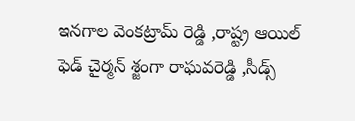ఇనగాల వెంకట్రామ్ రెడ్డి ,రాష్ట్ర ఆయిల్ ఫెడ్ చైర్మన్ శ్జంగా రాఘవరెడ్డి ,సీడ్స్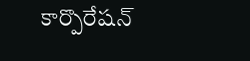కార్పొరేషన్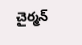చైర్మన్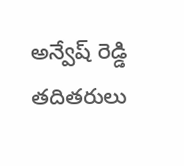అన్వేష్ రెడ్డి తదితరులు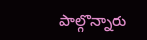పాల్గొన్నారు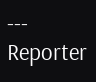---
Reporter